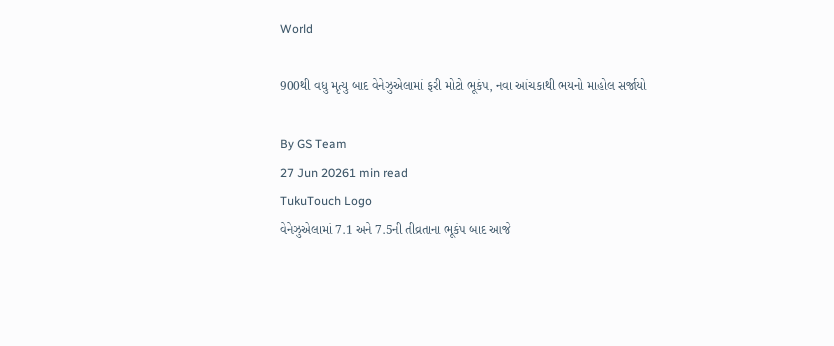World

900થી વધુ મૃત્યુ બાદ વેનેઝુએલામાં ફરી મોટો ભૂકંપ, નવા આંચકાથી ભયનો માહોલ સર્જાયો

By GS Team
27 Jun 20261 min read
TukuTouch Logo
વેનેઝુએલામાં 7.1 અને 7.5ની તીવ્રતાના ભૂકંપ બાદ આજે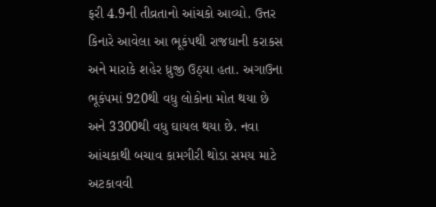ફરી 4.9ની તીવ્રતાનો આંચકો આવ્યો. ઉત્તર કિનારે આવેલા આ ભૂકંપથી રાજધાની કરાકસ અને મારાકે શહેર ધ્રુજી ઉઠ્યા હતા. અગાઉના ભૂકંપમાં 920થી વધુ લોકોના મોત થયા છે અને 3300થી વધુ ઘાયલ થયા છે. નવા આંચકાથી બચાવ કામગીરી થોડા સમય માટે અટકાવવી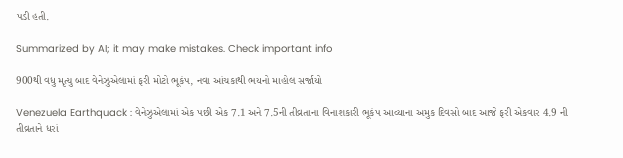પડી હતી.

Summarized by AI; it may make mistakes. Check important info

900થી વધુ મૃત્યુ બાદ વેનેઝુએલામાં ફરી મોટો ભૂકંપ, નવા આંચકાથી ભયનો માહોલ સર્જાયો

Venezuela Earthquack : વેનેઝુએલામાં એક પછી એક 7.1 અને 7.5ની તીવ્રતાના વિનાશકારી ભૂકંપ આવ્યાના અમુક દિવસો બાદ આજે ફરી એકવાર 4.9 ની તીવ્રતાને ધરાં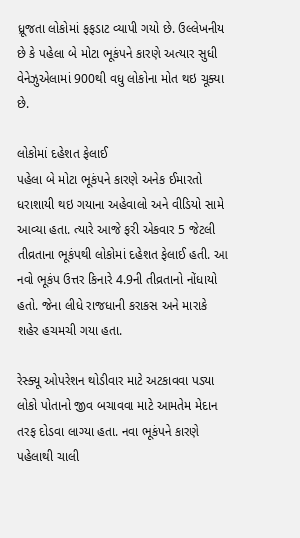ધ્રૂજતા લોકોમાં ફફડાટ વ્યાપી ગયો છે. ઉલ્લેખનીય છે કે પહેલા બે મોટા ભૂકંપને કારણે અત્યાર સુધી વેનેઝુએલામાં 900થી વધુ લોકોના મોત થઇ ચૂક્યા છે.

લોકોમાં દહેશત ફેલાઈ
પહેલા બે મોટા ભૂકંપને કારણે અનેક ઈમારતો ધરાશાયી થઇ ગયાના અહેવાલો અને વીડિયો સામે આવ્યા હતા. ત્યારે આજે ફરી એકવાર 5 જેટલી તીવ્રતાના ભૂકંપથી લોકોમાં દહેશત ફેલાઈ હતી. આ નવો ભૂકંપ ઉત્તર કિનારે 4.9ની તીવ્રતાનો નોંધાયો હતો. જેના લીધે રાજધાની કરાકસ અને મારાકે શહેર હચમચી ગયા હતા.

રેસ્ક્યૂ ઓપરેશન થોડીવાર માટે અટકાવવા પડ્યા
લોકો પોતાનો જીવ બચાવવા માટે આમતેમ મેદાન તરફ દોડવા લાગ્યા હતા. નવા ભૂકંપને કારણે પહેલાથી ચાલી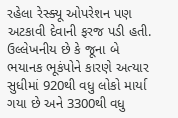રહેલા રેસ્ક્યૂ ઓપરેશન પણ અટકાવી દેવાની ફરજ પડી હતી. ઉલ્લેખનીય છે કે જૂના બે ભયાનક ભૂકંપોને કારણે અત્યાર સુધીમાં 920થી વધુ લોકો માર્યા ગયા છે અને 3300થી વધુ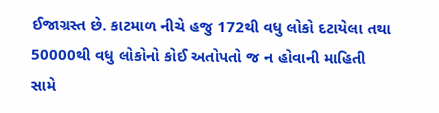ઈજાગ્રસ્ત છે. કાટમાળ નીચે હજુ 172થી વધુ લોકો દટાયેલા તથા 50000થી વધુ લોકોનો કોઈ અતોપતો જ ન હોવાની માહિતી સામે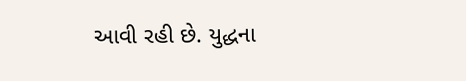આવી રહી છે. યુદ્ધના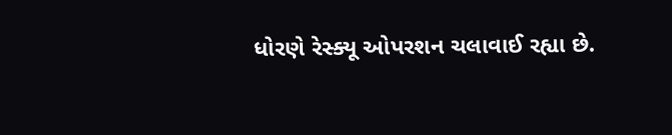ધોરણે રેસ્ક્યૂ ઓપરશન ચલાવાઈ રહ્યા છે.